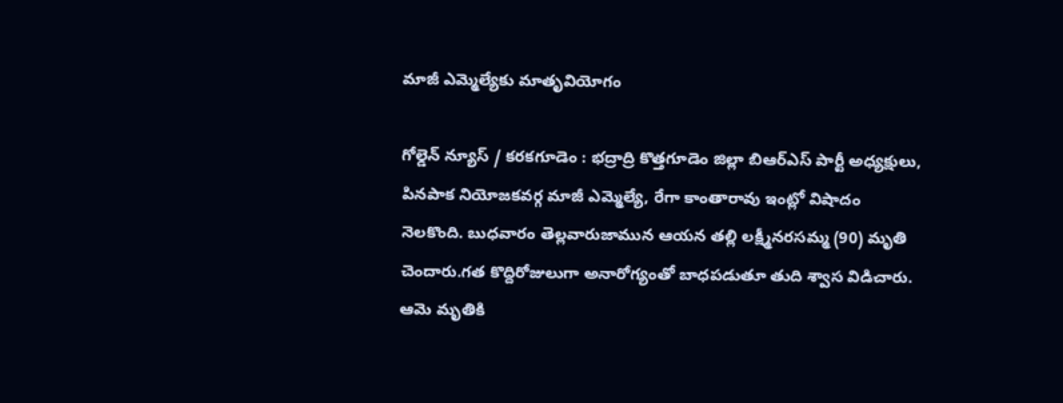మాజీ ఎమ్మెల్యేకు మాతృవియోగం

గోల్డెన్ న్యూస్ / కరకగూడెం : భద్రాద్రి కొత్తగూడెం జిల్లా బిఆర్ఎస్ పార్టీ అధ్యక్షులు, పినపాక నియోజకవర్గ మాజీ ఎమ్మెల్యే, రేగా కాంతారావు ఇంట్లో విషాదం నెలకొంది. బుధవారం తెల్లవారుజామున ఆయన తల్లి లక్ష్మీనరసమ్మ (90) మృతి చెందారు.గత కొద్దిరోజులుగా అనారోగ్యంతో బాధపడుతూ తుది శ్వాస విడిచారు. ఆమె మృతికి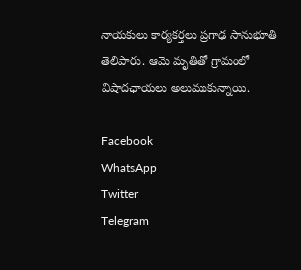నాయకులు కార్యకర్తలు ప్రగాఢ సానుభూతి తెలిపారు. ఆమె మృతితో గ్రామంలో విషాదఛాయలు అలుముకున్నాయి.

Facebook
WhatsApp
Twitter
Telegram